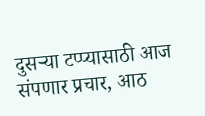दुसऱ्या टप्प्यासाठी आज संपणार प्रचार, आठ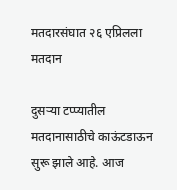मतदारसंघात २६ एप्रिलला मतदान

दुसऱ्या टप्प्यातील मतदानासाठीचे काऊंटडाऊन सुरू झाले आहे. आज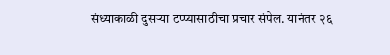संध्याकाळी दुसऱ्या टप्प्यासाठीचा प्रचार संपेल. यानंतर २६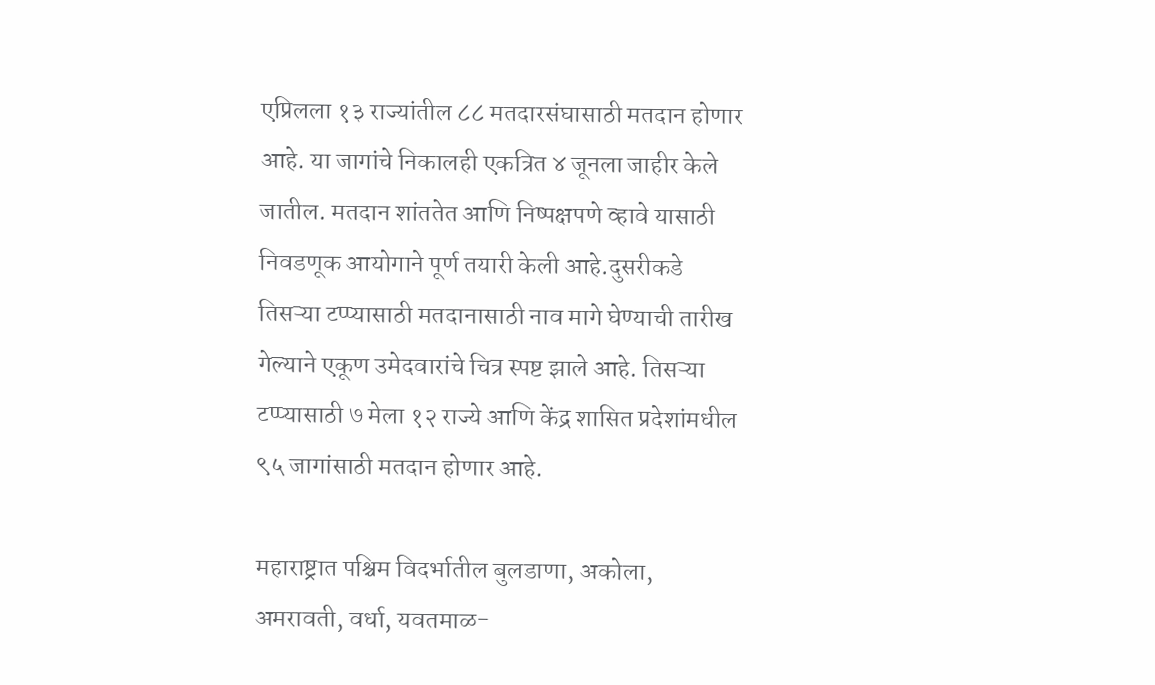एप्रिलला १३ राज्यांतील ८८ मतदारसंघासाठी मतदान होणार आहे. या जागांचे निकालही एकत्रित ४ जूनला जाहीर केले जातील. मतदान शांततेत आणि निष्पक्षपणे व्हावे यासाठी निवडणूक आयोगाने पूर्ण तयारी केली आहे.दुसरीकडे तिसऱ्या टप्प्यासाठी मतदानासाठी नाव मागे घेण्याची तारीख गेल्याने एकूण उमेदवारांचे चित्र स्पष्ट झाले आहे. तिसऱ्या टप्प्यासाठी ७ मेला १२ राज्ये आणि केंद्र शासित प्रदेशांमधील ९५ जागांसाठी मतदान होणार आहे.

महाराष्ट्रात पश्चिम विदर्भातील बुलडाणा, अकोला, अमरावती, वर्धा, यवतमाळ-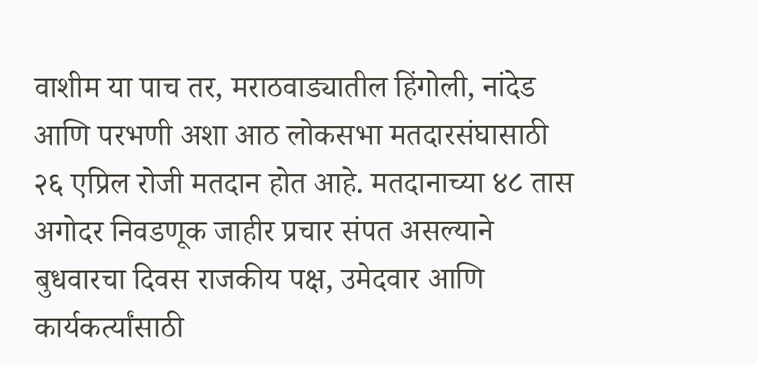वाशीम या पाच तर, मराठवाड्यातील हिंगोली, नांदेड आणि परभणी अशा आठ लोकसभा मतदारसंघासाठी २६ एप्रिल रोजी मतदान होत आहे. मतदानाच्या ४८ तास अगोदर निवडणूक जाहीर प्रचार संपत असल्याने बुधवारचा दिवस राजकीय पक्ष, उमेदवार आणि कार्यकर्त्यांसाठी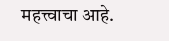महत्त्वाचा आहे.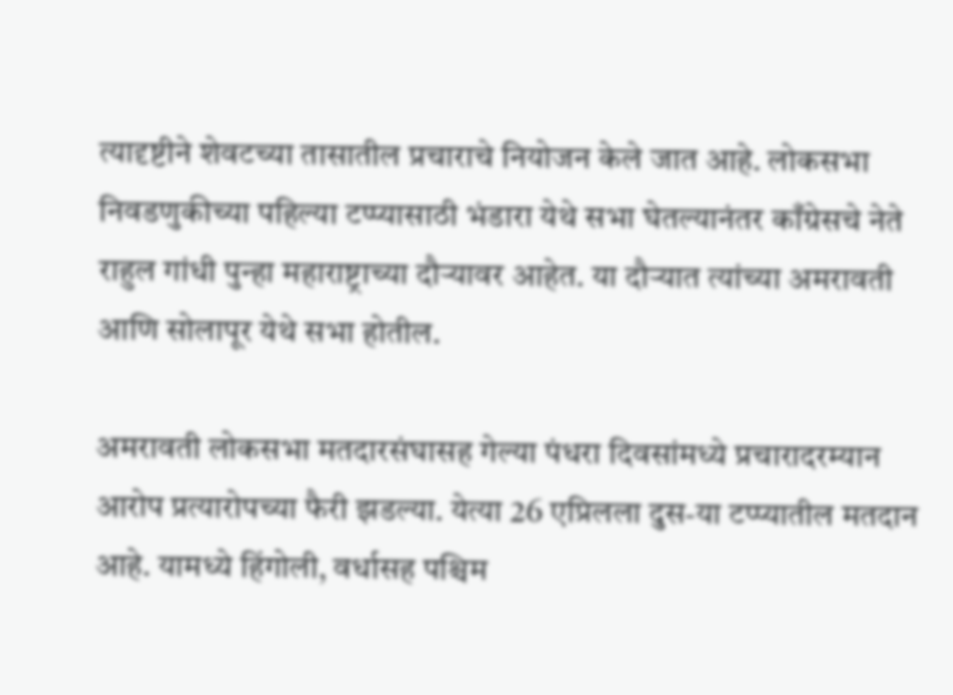त्यादृष्टीने शेवटच्या तासातील प्रचाराचे नियोजन केले जात आहे. लोकसभा निवडणुकीच्या पहिल्या टप्प्यासाठी भंडारा येथे सभा घेतल्यानंतर काँग्रेसचे नेते राहुल गांधी पुन्हा महाराष्ट्राच्या दौऱ्यावर आहेत. या दौऱ्यात त्यांच्या अमरावती आणि सोलापूर येथे सभा होतील.

अमरावती लोकसभा मतदारसंघासह गेल्या पंधरा दिवसांमध्ये प्रचारादरम्यान आरोप प्रत्यारोपच्या फैरी झडल्या. येत्या 26 एप्रिलला दुस-या टप्प्यातील मतदान आहे. यामध्ये हिंगोली, वर्धासह पश्चिम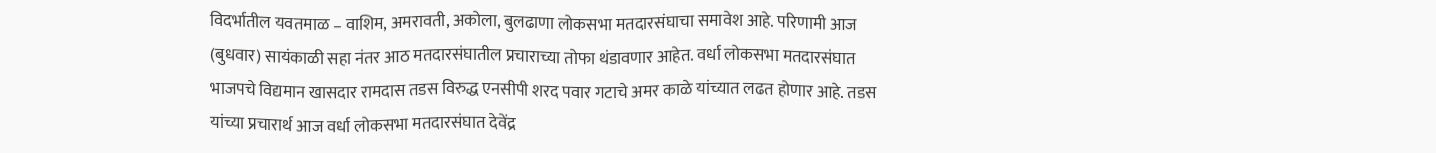विदर्भातील यवतमाळ – वाशिम, अमरावती, अकोला, बुलढाणा लोकसभा मतदारसंघाचा समावेश आहे. परिणामी आज (बुधवार) सायंकाळी सहा नंतर आठ मतदारसंघातील प्रचाराच्या तोफा थंडावणार आहेत. वर्धा लोकसभा मतदारसंघात भाजपचे विद्यमान खासदार रामदास तडस विरुद्ध एनसीपी शरद पवार गटाचे अमर काळे यांच्यात लढत होणार आहे. तडस यांच्या प्रचारार्थ आज वर्धा लोकसभा मतदारसंघात देवेंद्र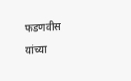फडणवीस यांच्या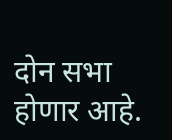दोन सभा होणार आहे.